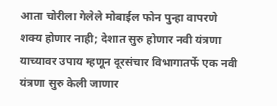आता चोरीला गेलेले मोबाईल फोन पुन्हा वापरणे शक्य होणार नाही; देशात सुरु होणार नवी यंत्रणा
याच्यावर उपाय म्हणून दूरसंचार विभागातर्फे एक नवी यंत्रणा सुरु केली जाणार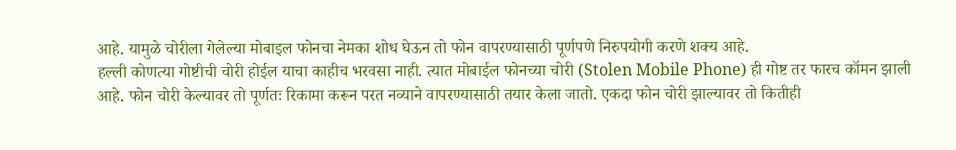आहे. यामुळे चोरीला गेलेल्या मोबाइल फोनचा नेमका शोध घेऊन तो फोन वापरण्यासाठी पूर्णपणे निरुपयोगी करणे शक्य आहे.
हल्ली कोणत्या गोष्टीची चोरी होईल याचा काहीच भरवसा नाही. त्यात मोबाईल फोनच्या चोरी (Stolen Mobile Phone) ही गोष्ट तर फारच कॉमन झाली आहे. फोन चोरी केल्यावर तो पूर्णतः रिकामा करून परत नव्याने वापरण्यासाठी तयार केला जातो. एकदा फोन चोरी झाल्यावर तो कितीही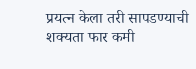प्रयत्न केला तरी सापडण्याची शक्यता फार कमी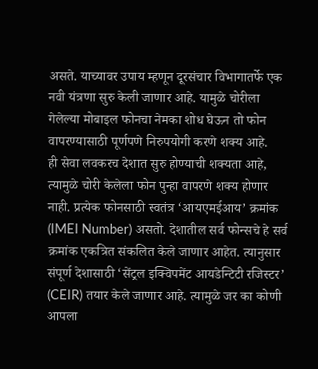असते. याच्यावर उपाय म्हणून दूरसंचार विभागातर्फे एक नवी यंत्रणा सुरु केली जाणार आहे. यामुळे चोरीला गेलेल्या मोबाइल फोनचा नेमका शोध घेऊन तो फोन वापरण्यासाठी पूर्णपणे निरुपयोगी करणे शक्य आहे.
ही सेवा लवकरच देशात सुरु होण्याची शक्यता आहे, त्यामुळे चोरी केलेला फोन पुन्हा वापरणे शक्य होणार नाही. प्रत्येक फोनसाठी स्वतंत्र ‘आयएमईआय’ क्रमांक (IMEI Number) असतो. देशातील सर्व फोन्सचे हे सर्व क्रमांक एकत्रित संकलित केले जाणार आहेत. त्यानुसार संपूर्ण देशासाठी ‘सेंट्रल इक्विपमेंट आयडेन्टिटी रजिस्टर’ (CEIR) तयार केले जाणार आहे. त्यामुळे जर का कोणी आपला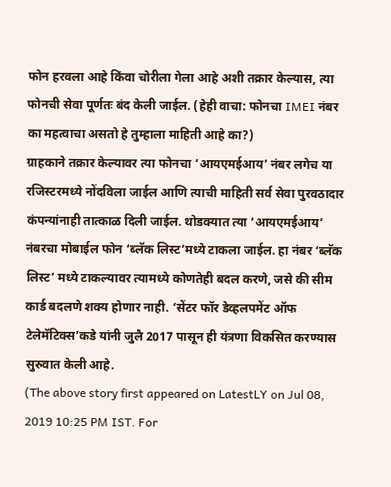फोन हरवला आहे किंवा चोरीला गेला आहे अशी तक्रार केल्यास, त्या फोनची सेवा पूर्णतः बंद केली जाईल. (हेही वाचा: फोनचा IMEI नंबर का महत्वाचा असतो हे तुम्हाला माहिती आहे का?)
ग्राहकाने तक्रार केल्यावर त्या फोनचा ‘आयएमईआय’ नंबर लगेच या रजिस्टरमध्ये नोंदविला जाईल आणि त्याची माहिती सर्व सेवा पुरवठादार कंपन्यांनाही तात्काळ दिली जाईल. थोडक्यात त्या ‘आयएमईआय’ नंबरचा मोबाईल फोन ‘ब्लॅक लिस्ट’मध्ये टाकला जाईल. हा नंबर ‘ब्लॅक लिस्ट’ मध्ये टाकल्यावर त्यामध्ये कोणतेही बदल करणे, जसे की सीम कार्ड बदलणे शक्य होणार नाही. ‘सेंटर फॉर डेव्हलपमेंट ऑफ टेलेमॅटिक्स’कडे यांनी जुलै 2017 पासून ही यंत्रणा विकसित करण्यास सुरुवात केली आहे.
(The above story first appeared on LatestLY on Jul 08, 2019 10:25 PM IST. For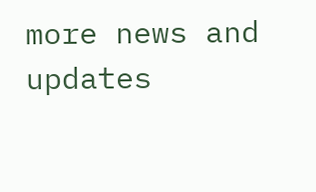more news and updates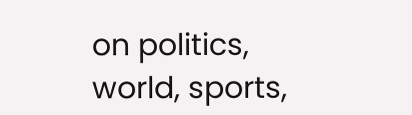on politics, world, sports,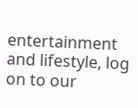entertainment and lifestyle, log on to our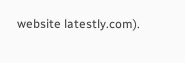website latestly.com).